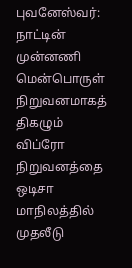புவனேஸ்வர்: நாட்டின் முன்னணி மென்பொருள் நிறுவனமாகத் திகழும் விப்ரோ நிறுவனத்தை ஒடிசா மாநிலத்தில் முதலீடு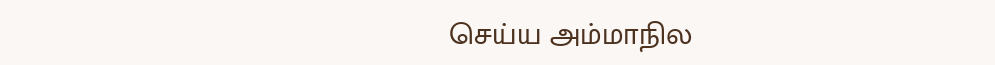செய்ய அம்மாநில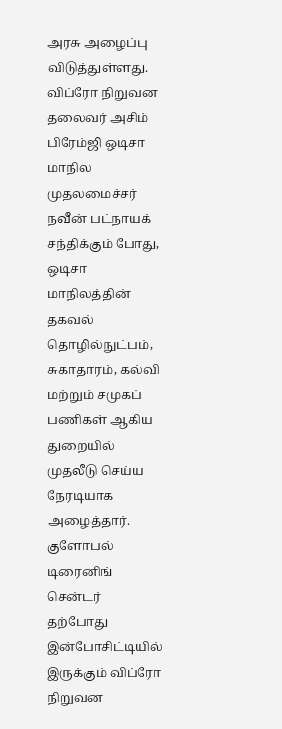அரசு அழைப்பு விடுத்துள்ளது.
விப்ரோ நிறுவன தலைவர் அசிம் பிரேம்ஜி ஒடிசா மாநில முதலமைச்சர் நவீன் பட்நாயக் சந்திக்கும் போது, ஒடிசா மாநிலத்தின் தகவல் தொழில்நுட்பம், சுகாதாரம், கல்வி மற்றும் சமுகப் பணிகள் ஆகிய துறையில் முதலீடு செய்ய நேரடியாக அழைத்தார்.
குளோபல் டிரைனிங் சென்டர்
தற்போது இன்போசிட்டியில் இருக்கும் விப்ரோ நிறுவன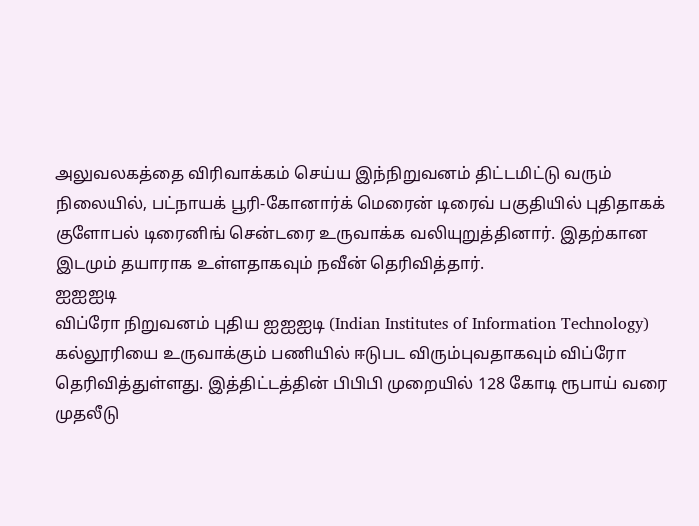அலுவலகத்தை விரிவாக்கம் செய்ய இந்நிறுவனம் திட்டமிட்டு வரும் நிலையில், பட்நாயக் பூரி-கோனார்க் மெரைன் டிரைவ் பகுதியில் புதிதாகக் குளோபல் டிரைனிங் சென்டரை உருவாக்க வலியுறுத்தினார். இதற்கான இடமும் தயாராக உள்ளதாகவும் நவீன் தெரிவித்தார்.
ஐஐஐடி
விப்ரோ நிறுவனம் புதிய ஐஐஐடி (Indian Institutes of Information Technology) கல்லூரியை உருவாக்கும் பணியில் ஈடுபட விரும்புவதாகவும் விப்ரோ தெரிவித்துள்ளது. இத்திட்டத்தின் பிபிபி முறையில் 128 கோடி ரூபாய் வரை முதலீடு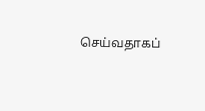செய்வதாகப்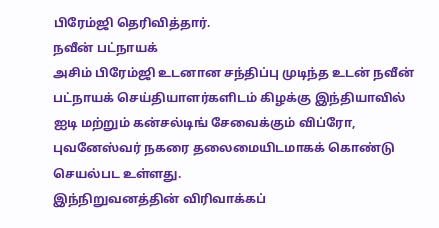பிரேம்ஜி தெரிவித்தார்.
நவீன் பட்நாயக்
அசிம் பிரேம்ஜி உடனான சந்திப்பு முடிந்த உடன் நவீன் பட்நாயக் செய்தியாளர்களிடம் கிழக்கு இந்தியாவில் ஐடி மற்றும் கன்சல்டிங் சேவைக்கும் விப்ரோ, புவனேஸ்வர் நகரை தலைமையிடமாகக் கொண்டு செயல்பட உள்ளது.
இந்நிறுவனத்தின் விரிவாக்கப்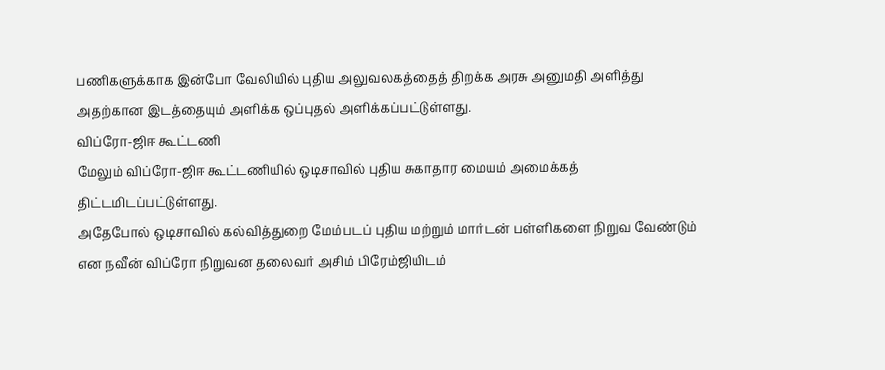பணிகளுக்காக இன்போ வேலியில் புதிய அலுவலகத்தைத் திறக்க அரசு அனுமதி அளித்து அதற்கான இடத்தையும் அளிக்க ஒப்புதல் அளிக்கப்பட்டுள்ளது.
விப்ரோ-ஜிஈ கூட்டணி
மேலும் விப்ரோ-ஜிஈ கூட்டணியில் ஒடிசாவில் புதிய சுகாதார மையம் அமைக்கத் திட்டமிடப்பட்டுள்ளது.
அதேபோல் ஒடிசாவில் கல்வித்துறை மேம்படப் புதிய மற்றும் மார்டன் பள்ளிகளை நிறுவ வேண்டும் என நவீன் விப்ரோ நிறுவன தலைவர் அசிம் பிரேம்ஜியிடம்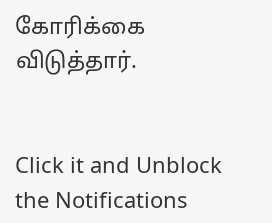கோரிக்கை விடுத்தார்.


Click it and Unblock the Notifications